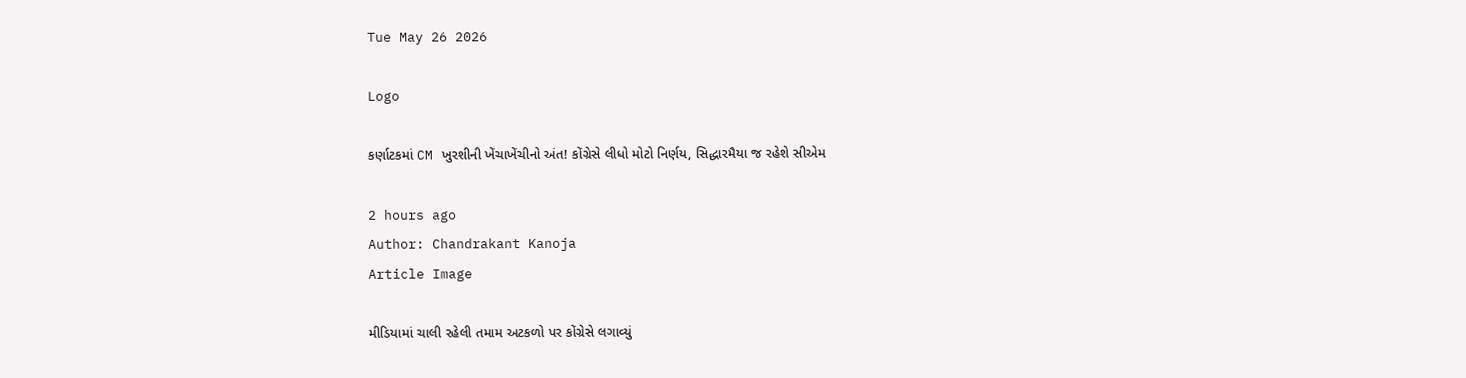Tue May 26 2026

Logo

કર્ણાટકમાં CM ખુરશીની ખેંચાખેંચીનો અંત! કોંગ્રેસે લીધો મોટો નિર્ણય, સિદ્ધારમૈયા જ રહેશે સીએમ

2 hours ago
Author: Chandrakant Kanoja
Article Image

મીડિયામાં ચાલી રહેલી તમામ અટકળો પર કોંગ્રેસે લગાવ્યું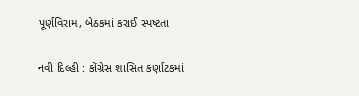પૂર્ણવિરામ, બેઠકમાં કરાઈ સ્પષ્ટતા

નવી દિલ્હી : કોંગ્રેસ શાસિત કર્ણાટકમાં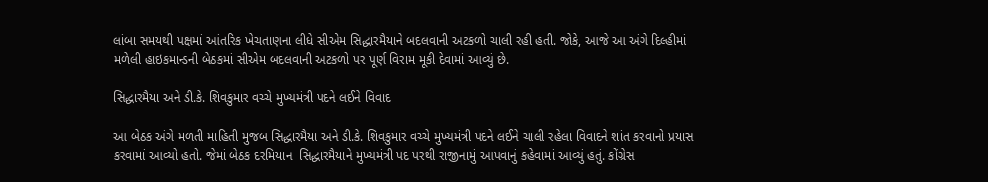લાંબા સમયથી પક્ષમાં આંતરિક ખેચતાણના લીધે સીએમ સિદ્ધારમૈયાને બદલવાની અટકળો ચાલી રહી હતી. જોકે, આજે આ અંગે દિલ્હીમાં મળેલી હાઇકમાન્ડની બેઠકમાં સીએમ બદલવાની અટકળો પર પૂર્ણ વિરામ મૂકી દેવામાં આવ્યું છે.

સિદ્ધારમૈયા અને ડી.કે. શિવકુમાર વચ્ચે મુખ્યમંત્રી પદને લઈને વિવાદ

આ બેઠક અંગે મળતી માહિતી મુજબ સિદ્ધારમૈયા અને ડી.કે. શિવકુમાર વચ્ચે મુખ્યમંત્રી પદને લઈને ચાલી રહેલા વિવાદને શાંત કરવાનો પ્રયાસ કરવામાં આવ્યો હતો. જેમાં બેઠક દરમિયાન  સિદ્ધારમૈયાને મુખ્યમંત્રી પદ પરથી રાજીનામું આપવાનું કહેવામાં આવ્યું હતું. કોંગ્રેસ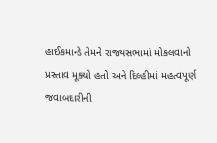હાઈકમાન્ડે તેમને રાજ્યસભામાં મોકલવાનો પ્રસ્તાવ મૂક્યો હતો અને દિલ્હીમાં મહત્વપૂર્ણ જવાબદારીની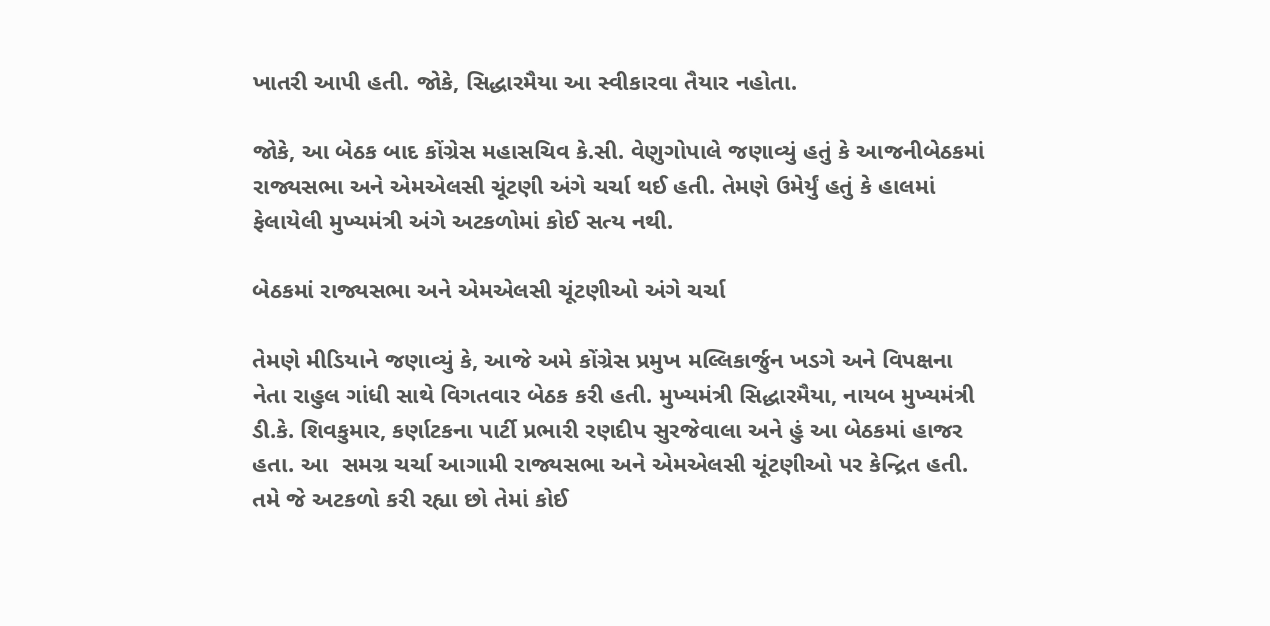ખાતરી આપી હતી. જોકે, સિદ્ધારમૈયા આ સ્વીકારવા તૈયાર નહોતા.

જોકે, આ બેઠક બાદ કોંગ્રેસ મહાસચિવ કે.સી. વેણુગોપાલે જણાવ્યું હતું કે આજનીબેઠકમાં રાજ્યસભા અને એમએલસી ચૂંટણી અંગે ચર્ચા થઈ હતી. તેમણે ઉમેર્યું હતું કે હાલમાં ફેલાયેલી મુખ્યમંત્રી અંગે અટકળોમાં કોઈ સત્ય નથી.

બેઠકમાં રાજ્યસભા અને એમએલસી ચૂંટણીઓ અંગે ચર્ચા

તેમણે મીડિયાને જણાવ્યું કે, આજે અમે કોંગ્રેસ પ્રમુખ મલ્લિકાર્જુન ખડગે અને વિપક્ષના નેતા રાહુલ ગાંધી સાથે વિગતવાર બેઠક કરી હતી. મુખ્યમંત્રી સિદ્ધારમૈયા, નાયબ મુખ્યમંત્રી ડી.કે. શિવકુમાર, કર્ણાટકના પાર્ટી પ્રભારી રણદીપ સુરજેવાલા અને હું આ બેઠકમાં હાજર હતા. આ  સમગ્ર ચર્ચા આગામી રાજ્યસભા અને એમએલસી ચૂંટણીઓ પર કેન્દ્રિત હતી. તમે જે અટકળો કરી રહ્યા છો તેમાં કોઈ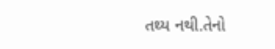તથ્ય નથી.તેનો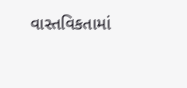વાસ્તવિકતામાં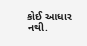કોઈ આધાર નથી.